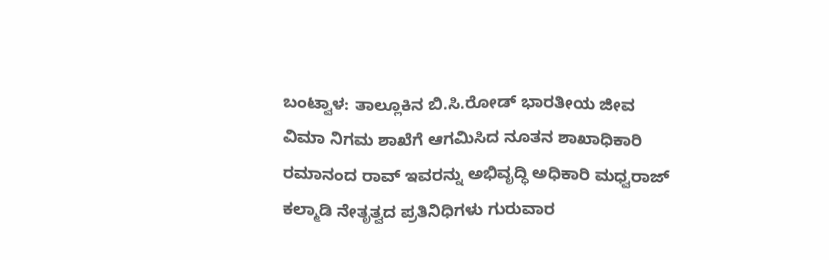ಬಂಟ್ವಾಳ: ತಾಲ್ಲೂಕಿನ ಬಿ.ಸಿ.ರೋಡ್ ಭಾರತೀಯ ಜೀವ ವಿಮಾ ನಿಗಮ ಶಾಖೆಗೆ ಆಗಮಿಸಿದ ನೂತನ ಶಾಖಾಧಿಕಾರಿ ರಮಾನಂದ ರಾವ್ ಇವರನ್ನು ಅಭಿವೃದ್ಧಿ ಅಧಿಕಾರಿ ಮಧ್ವರಾಜ್ ಕಲ್ಮಾಡಿ ನೇತೃತ್ವದ ಪ್ರತಿನಿಧಿಗಳು ಗುರುವಾರ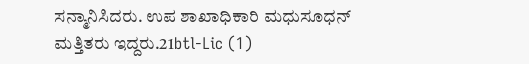ಸನ್ಮಾನಿಸಿದರು. ಉಪ ಶಾಖಾಧಿಕಾರಿ ಮಧುಸೂಧನ್ ಮತ್ತಿತರು ಇದ್ದರು.21btl-Lic (1)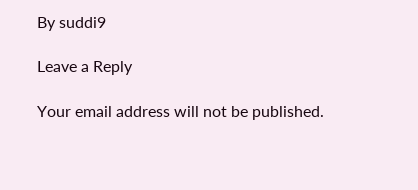By suddi9

Leave a Reply

Your email address will not be published.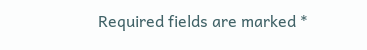Required fields are marked *